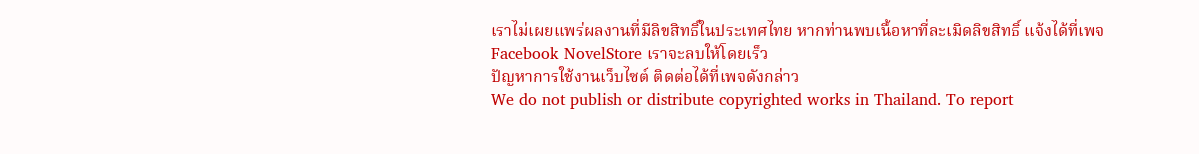เราไม่เผยแพร่ผลงานที่มีลิขสิทธิ์ในประเทศไทย หากท่านพบเนื้อหาที่ละเมิดลิขสิทธิ์ แจ้งได้ที่เพจ Facebook NovelStore เราจะลบให้โดยเร็ว
ปัญหาการใช้งานเว็บไซต์ ติดต่อได้ที่เพจดังกล่าว
We do not publish or distribute copyrighted works in Thailand. To report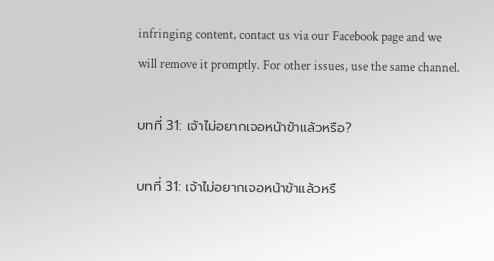infringing content, contact us via our Facebook page and we will remove it promptly. For other issues, use the same channel.

บทที่ 31: เจ้าไม่อยากเจอหน้าข้าแล้วหรือ?

บทที่ 31: เจ้าไม่อยากเจอหน้าข้าแล้วหรื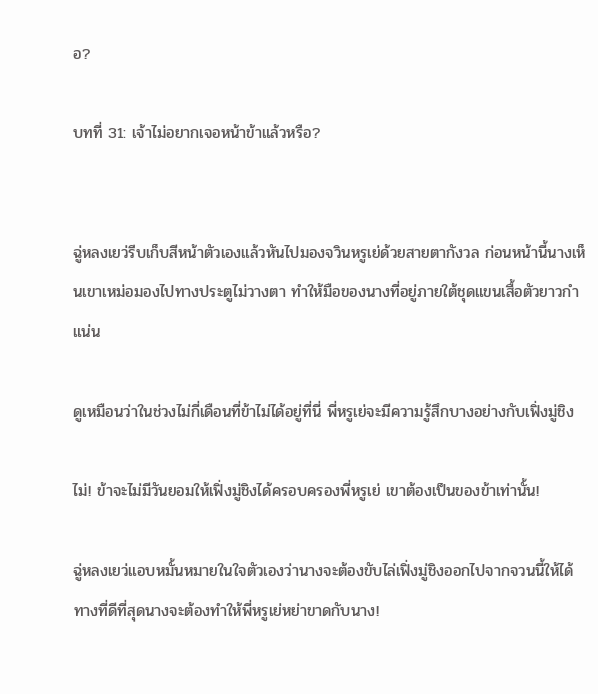อ?

บทที่ 31: เจ้าไม่อยากเจอหน้าข้าแล้วหรือ?


ฉู่หลงเยว่รีบเก็บสีหน้าตัวเองแล้วหันไปมองจวินหรูเย่ด้วยสายตากังวล ก่อนหน้านี้นางเห็นเขาเหม่อมองไปทางประตูไม่วางตา ทำให้มือของนางที่อยู่ภายใต้ชุดแขนเสื้อตัวยาวกำแน่น

ดูเหมือนว่าในช่วงไม่กี่เดือนที่ข้าไม่ได้อยู่ที่นี่ พี่หรูเย่จะมีความรู้สึกบางอย่างกับเฟิ่งมู่ชิง

ไม่! ข้าจะไม่มีวันยอมให้เฟิ่งมู่ชิงได้ครอบครองพี่หรูเย่ เขาต้องเป็นของข้าเท่านั้น!

ฉู่หลงเยว่แอบหมั้นหมายในใจตัวเองว่านางจะต้องขับไล่เฟิ่งมู่ชิงออกไปจากจวนนี้ให้ได้ ทางที่ดีที่สุดนางจะต้องทำให้พี่หรูเย่หย่าขาดกับนาง!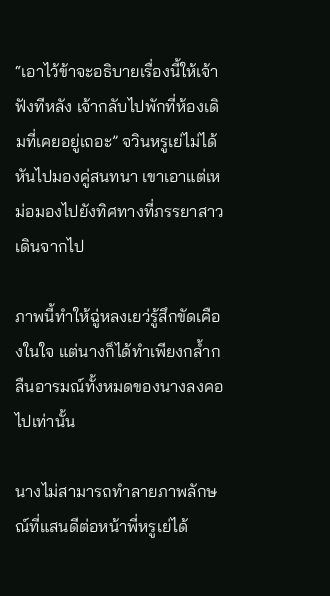“เอาไว้ข้าจะอธิบายเรื่องนี้ให้เจ้าฟังทีหลัง เจ้ากลับไปพักที่ห้องเดิมที่เคยอยู่เถอะ” จวินหรูเย่ไม่ได้หันไปมองคู่สนทนา เขาเอาแต่เหม่อมองไปยังทิศทางที่ภรรยาสาวเดินจากไป

ภาพนี้ทำให้ฉู่หลงเยว่รู้สึกขัดเคืองในใจ แต่นางก็ได้ทำเพียงกล้ำกลืนอารมณ์ทั้งหมดของนางลงคอไปเท่านั้น

นางไม่สามารถทำลายภาพลักษณ์ที่แสนดีต่อหน้าพี่หรูเย่ได้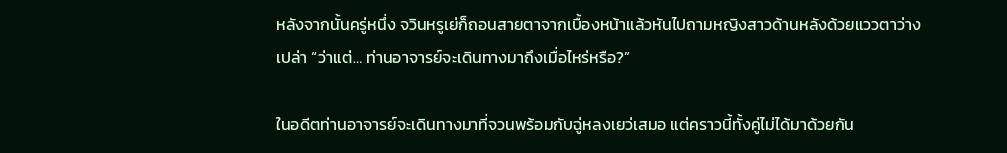หลังจากนั้นครู่หนึ่ง จวินหรูเย่ก็ถอนสายตาจากเบื้องหน้าแล้วหันไปถามหญิงสาวด้านหลังด้วยแววตาว่างเปล่า “ว่าแต่… ท่านอาจารย์จะเดินทางมาถึงเมื่อไหร่หรือ?”

ในอดีตท่านอาจารย์จะเดินทางมาที่จวนพร้อมกับฉู่หลงเยว่เสมอ แต่คราวนี้ทั้งคู่ไม่ได้มาด้วยกัน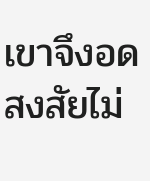เขาจึงอดสงสัยไม่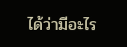ได้ว่ามีอะไร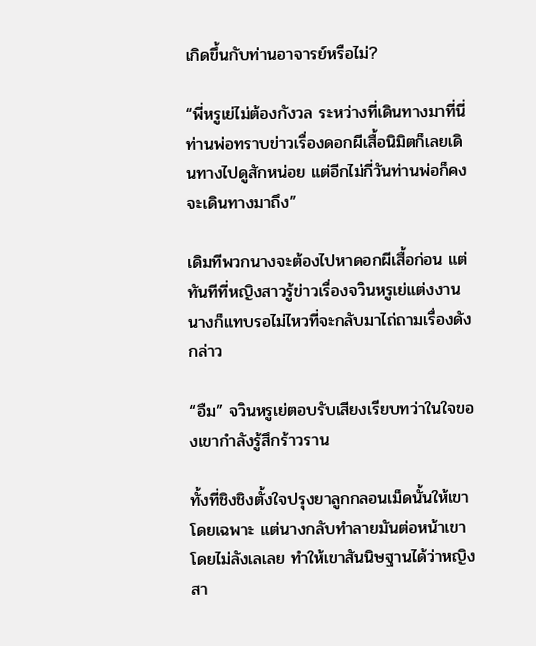เกิดขึ้นกับท่านอาจารย์หรือไม่?

“พี่หรูเย่ไม่ต้องกังวล ระหว่างที่เดินทางมาที่นี่ ท่านพ่อทราบข่าวเรื่องดอกผีเสื้อนิมิตก็เลยเดินทางไปดูสักหน่อย แต่อีกไม่กี่วันท่านพ่อก็คงจะเดินทางมาถึง”

เดิมทีพวกนางจะต้องไปหาดอกผีเสื้อก่อน แต่ทันทีที่หญิงสาวรู้ข่าวเรื่องจวินหรูเย่แต่งงาน นางก็แทบรอไม่ไหวที่จะกลับมาไถ่ถามเรื่องดังกล่าว

“อืม” จวินหรูเย่ตอบรับเสียงเรียบทว่าในใจของเขากำลังรู้สึกร้าวราน

ทั้งที่ชิงชิงตั้งใจปรุงยาลูกกลอนเม็ดนั้นให้เขาโดยเฉพาะ แต่นางกลับทำลายมันต่อหน้าเขาโดยไม่ลังเลเลย ทำให้เขาสันนิษฐานได้ว่าหญิงสา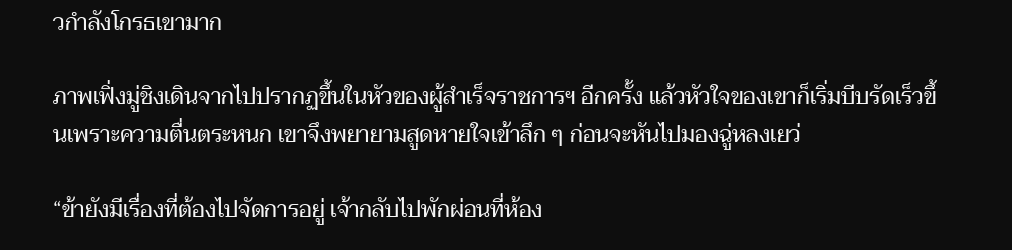วกำลังโกรธเขามาก

ภาพเฟิ่งมู่ชิงเดินจากไปปรากฏขึ้นในหัวของผู้สำเร็จราชการฯ อีกครั้ง แล้วหัวใจของเขาก็เริ่มบีบรัดเร็วขึ้นเพราะความตื่นตระหนก เขาจึงพยายามสูดหายใจเข้าลึก ๆ ก่อนจะหันไปมองฉู่หลงเยว่

“ข้ายังมีเรื่องที่ต้องไปจัดการอยู่ เจ้ากลับไปพักผ่อนที่ห้อง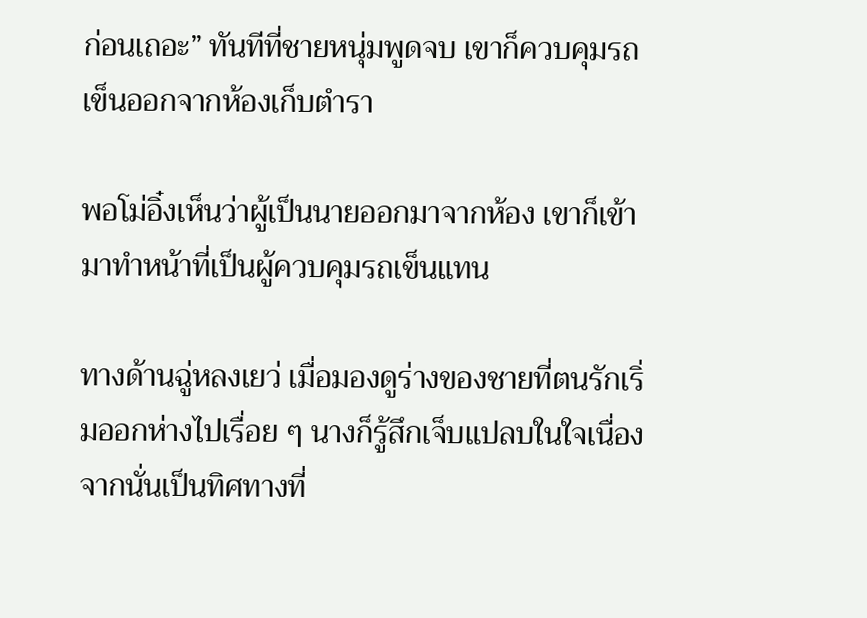ก่อนเถอะ” ทันทีที่ชายหนุ่มพูดจบ เขาก็ควบคุมรถเข็นออกจากห้องเก็บตำรา

พอโม่อิ๋งเห็นว่าผู้เป็นนายออกมาจากห้อง เขาก็เข้ามาทำหน้าที่เป็นผู้ควบคุมรถเข็นแทน

ทางด้านฉู่หลงเยว่ เมื่อมองดูร่างของชายที่ตนรักเริ่มออกห่างไปเรื่อย ๆ นางก็รู้สึกเจ็บแปลบในใจเนื่องจากนั่นเป็นทิศทางที่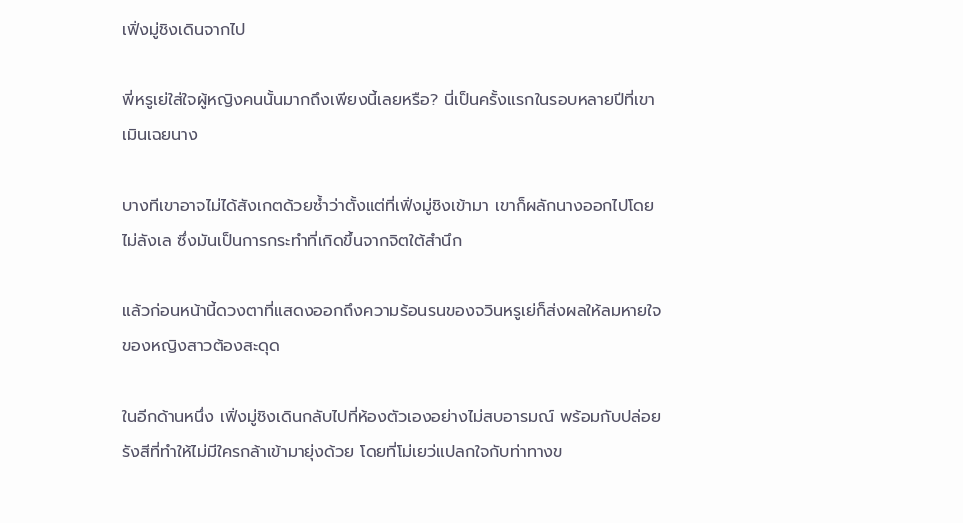เฟิ่งมู่ชิงเดินจากไป

พี่หรูเย่ใส่ใจผู้หญิงคนนั้นมากถึงเพียงนี้เลยหรือ? นี่เป็นครั้งแรกในรอบหลายปีที่เขาเมินเฉยนาง

บางทีเขาอาจไม่ได้สังเกตด้วยซ้ำว่าตั้งแต่ที่เฟิ่งมู่ชิงเข้ามา เขาก็ผลักนางออกไปโดยไม่ลังเล ซึ่งมันเป็นการกระทำที่เกิดขึ้นจากจิตใต้สำนึก

แล้วก่อนหน้านี้ดวงตาที่แสดงออกถึงความร้อนรนของจวินหรูเย่ก็ส่งผลให้ลมหายใจของหญิงสาวต้องสะดุด

ในอีกด้านหนึ่ง เฟิ่งมู่ชิงเดินกลับไปที่ห้องตัวเองอย่างไม่สบอารมณ์ พร้อมกับปล่อยรังสีที่ทำให้ไม่มีใครกล้าเข้ามายุ่งด้วย โดยที่โม่เยว่แปลกใจกับท่าทางข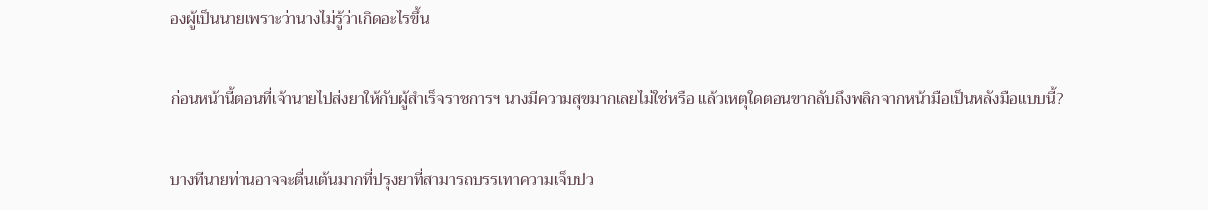องผู้เป็นนายเพราะว่านางไม่รู้ว่าเกิดอะไรขึ้น

ก่อนหน้านี้ตอนที่เจ้านายไปส่งยาให้กับผู้สำเร็จราชการฯ นางมีความสุขมากเลยไม่ใช่หรือ แล้วเหตุใดตอนขากลับถึงพลิกจากหน้ามือเป็นหลังมือแบบนี้?

บางทีนายท่านอาจจะตื่นเต้นมากที่ปรุงยาที่สามารถบรรเทาความเจ็บปว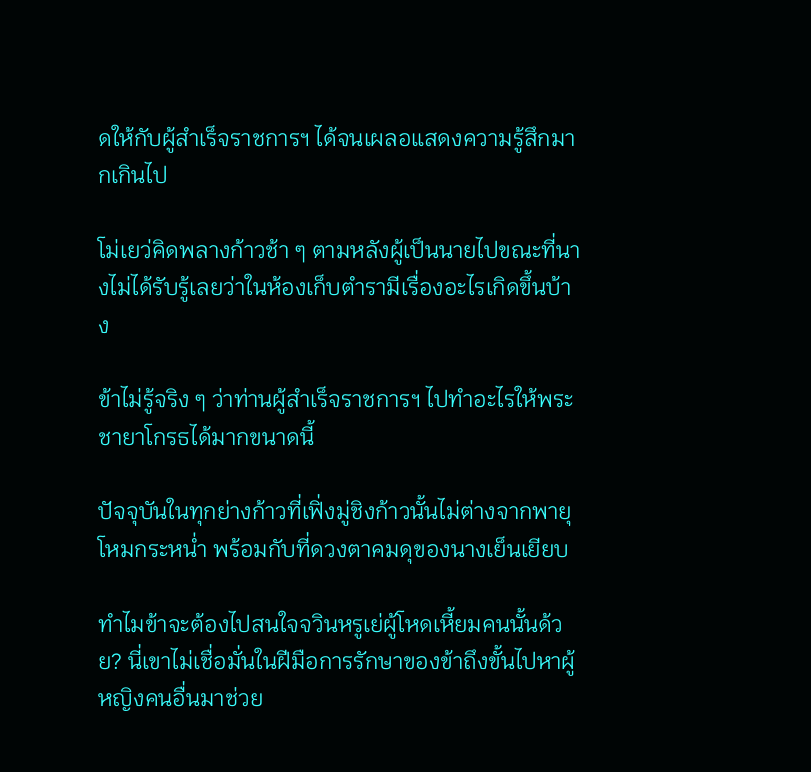ดให้กับผู้สำเร็จราชการฯ ได้จนเผลอแสดงความรู้สึกมากเกินไป

โม่เยว่คิดพลางก้าวช้า ๆ ตามหลังผู้เป็นนายไปขณะที่นางไม่ได้รับรู้เลยว่าในห้องเก็บตำรามีเรื่องอะไรเกิดขึ้นบ้าง

ข้าไม่รู้จริง ๆ ว่าท่านผู้สำเร็จราชการฯ ไปทำอะไรให้พระชายาโกรธได้มากขนาดนี้

ปัจจุบันในทุกย่างก้าวที่เฟิ่งมู่ชิงก้าวนั้นไม่ต่างจากพายุโหมกระหน่ำ พร้อมกับที่ดวงตาคมดุของนางเย็นเยียบ

ทำไมข้าจะต้องไปสนใจจวินหรูเย่ผู้โหดเหี้ยมคนนั้นด้วย? นี่เขาไม่เชื่อมั่นในฝีมือการรักษาของข้าถึงขั้นไปหาผู้หญิงคนอื่นมาช่วย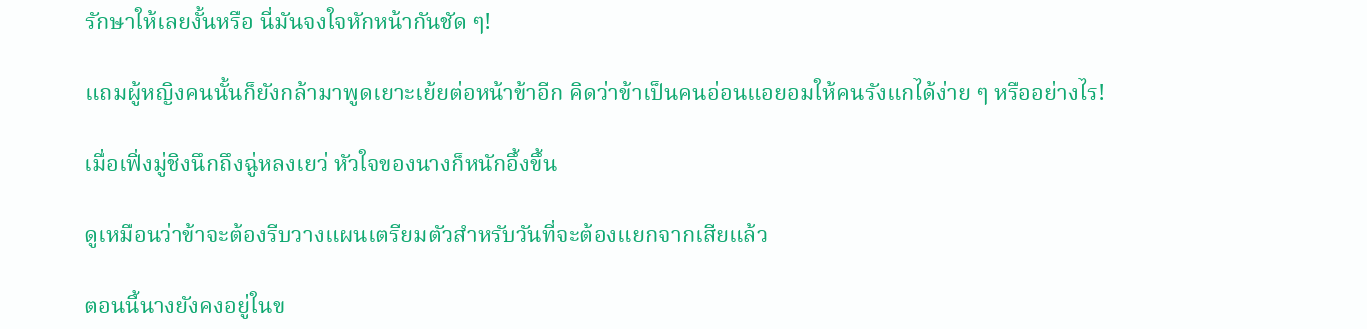รักษาให้เลยงั้นหรือ นี่มันจงใจหักหน้ากันชัด ๆ!

แถมผู้หญิงคนนั้นก็ยังกล้ามาพูดเยาะเย้ยต่อหน้าข้าอีก คิดว่าข้าเป็นคนอ่อนแอยอมให้คนรังแกได้ง่าย ๆ หรืออย่างไร!

เมื่อเฟิ่งมู่ชิงนึกถึงฉู่หลงเยว่ หัวใจของนางก็หนักอึ้งขึ้น

ดูเหมือนว่าข้าจะต้องรีบวางแผนเตรียมตัวสำหรับวันที่จะต้องแยกจากเสียแล้ว

ตอนนี้นางยังคงอยู่ในข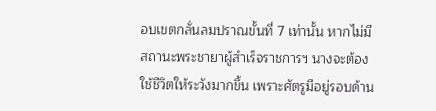อบเขตกลั่นลมปราณขั้นที่ 7 เท่านั้น หากไม่มีสถานะพระชายาผู้สำเร็จราชการฯ นางจะต้องใช้ชีวิตให้ระวังมากขึ้น เพราะศัตรูมีอยู่รอบด้าน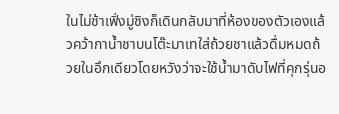ในไม่ช้าเฟิ่งมู่ชิงก็เดินกลับมาที่ห้องของตัวเองแล้วคว้ากาน้ำชาบนโต๊ะมาเทใส่ถ้วยชาแล้วดื่มหมดถ้วยในอึกเดียวโดยหวังว่าจะใช้น้ำมาดับไฟที่คุกรุ่นอ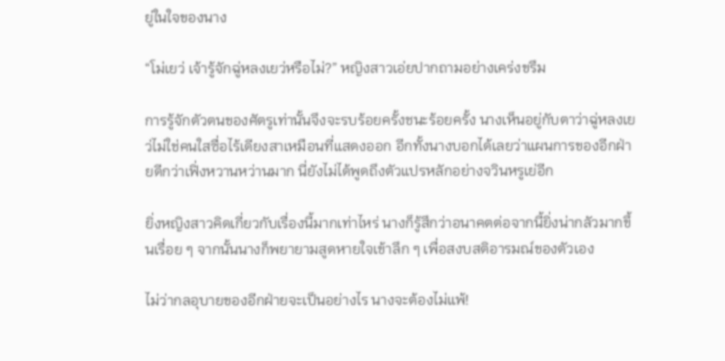ยู่ในใจของนาง

“โม่เยว่ เจ้ารู้จักฉู่หลงเยว่หรือไม่?” หญิงสาวเอ่ยปากถามอย่างเคร่งขรึม

การรู้จักตัวตนของศัตรูเท่านั้นจึงจะรบร้อยครั้งชนะร้อยครั้ง นางเห็นอยู่กับตาว่าฉู่หลงเยว่ไม่ใช่คนใสซื่อไร้เดียงสาเหมือนที่แสดงออก อีกทั้งนางบอกได้เลยว่าแผนการของอีกฝ่ายดีกว่าเฟิ่งหวานหว่านมาก นี่ยังไม่ได้พูดถึงตัวแปรหลักอย่างจวินหรูเย่อีก

ยิ่งหญิงสาวคิดเกี่ยวกับเรื่องนี้มากเท่าไหร่ นางก็รู้สึกว่าอนาคตต่อจากนี้ยิ่งน่ากลัวมากขึ้นเรื่อย ๆ จากนั้นนางก็พยายามสูดหายใจเข้าลึก ๆ เพื่อสงบสติอารมณ์ของตัวเอง

ไม่ว่ากลอุบายของอีกฝ่ายจะเป็นอย่างไร นางจะต้องไม่แพ้!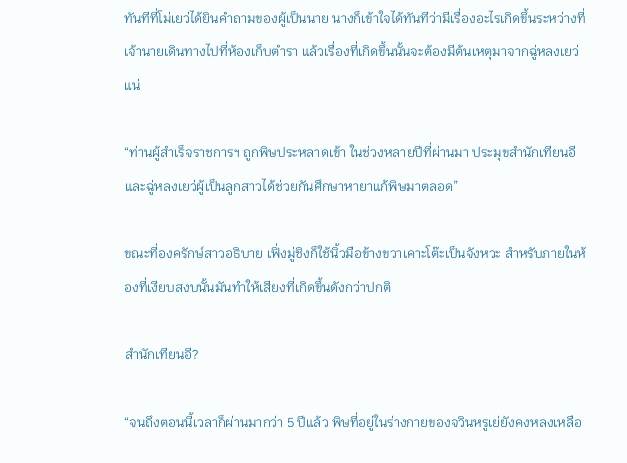ทันทีที่โม่เยว่ได้ยินคำถามของผู้เป็นนาย นางก็เข้าใจได้ทันทีว่ามีเรื่องอะไรเกิดขึ้นระหว่างที่เจ้านายเดินทางไปที่ห้องเก็บตำรา แล้วเรื่องที่เกิดขึ้นนั้นจะต้องมีต้นเหตุมาจากฉู่หลงเยว่แน่

“ท่านผู้สำเร็จราชการฯ ถูกพิษประหลาดเข้า ในช่วงหลายปีที่ผ่านมา ประมุขสำนักเทียนอีและฉู่หลงเยว่ผู้เป็นลูกสาวได้ช่วยกันศึกษาหายาแก้พิษมาตลอด”

ขณะที่องครักษ์สาวอธิบาย เฟิ่งมู่ชิงก็ใช้นิ้วมือข้างขวาเคาะโต๊ะเป็นจังหวะ สำหรับภายในห้องที่เงียบสงบนั้นมันทำให้เสียงที่เกิดขึ้นดังกว่าปกติ

สำนักเทียนอี?

“จนถึงตอนนี้เวลาก็ผ่านมากว่า 5 ปีแล้ว พิษที่อยู่ในร่างกายของจวินหรูเย่ยังคงหลงเหลือ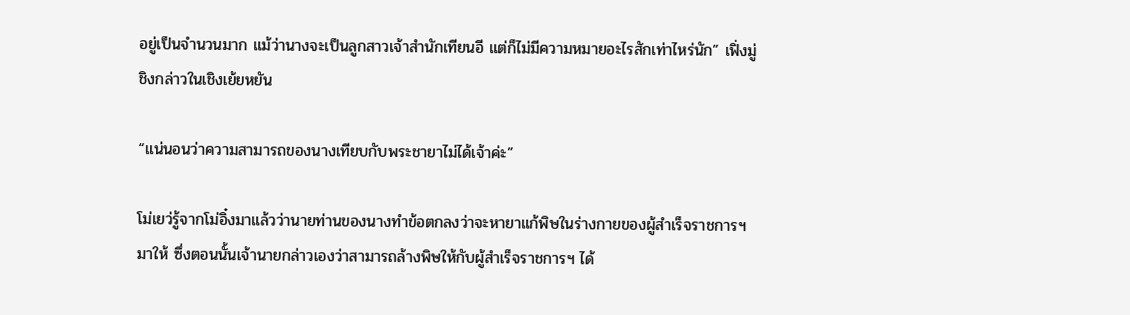อยู่เป็นจำนวนมาก แม้ว่านางจะเป็นลูกสาวเจ้าสำนักเทียนอี แต่ก็ไม่มีความหมายอะไรสักเท่าไหร่นัก” เฟิ่งมู่ชิงกล่าวในเชิงเย้ยหยัน

“แน่นอนว่าความสามารถของนางเทียบกับพระชายาไม่ได้เจ้าค่ะ”

โม่เยว่รู้จากโม่อิ๋งมาแล้วว่านายท่านของนางทำข้อตกลงว่าจะหายาแก้พิษในร่างกายของผู้สำเร็จราชการฯ มาให้ ซึ่งตอนนั้นเจ้านายกล่าวเองว่าสามารถล้างพิษให้กับผู้สำเร็จราชการฯ ได้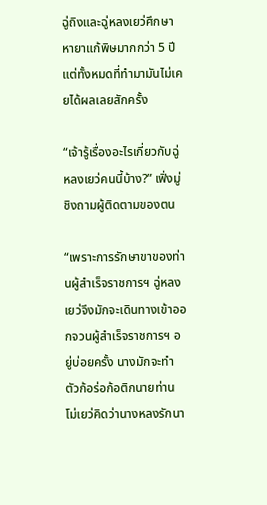ฉู่ถิงและฉู่หลงเยว่ศึกษาหายาแก้พิษมากกว่า 5 ปี แต่ทั้งหมดที่ทำมามันไม่เคยได้ผลเลยสักครั้ง

“เจ้ารู้เรื่องอะไรเกี่ยวกับฉู่หลงเยว่คนนี้บ้าง?” เฟิ่งมู่ชิงถามผู้ติดตามของตน

“เพราะการรักษาขาของท่านผู้สำเร็จราชการฯ ฉู่หลงเยว่จึงมักจะเดินทางเข้าออกจวนผู้สำเร็จราชการฯ อยู่บ่อยครั้ง นางมักจะทำตัวก้อร่อก้อติกนายท่าน โม่เยว่คิดว่านางหลงรักนา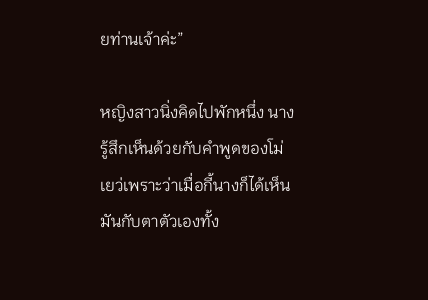ยท่านเจ้าค่ะ”

หญิงสาวนิ่งคิดไปพักหนึ่ง นางรู้สึกเห็นด้วยกับคำพูดของโม่เยว่เพราะว่าเมื่อกี้นางก็ได้เห็นมันกับตาตัวเองทั้ง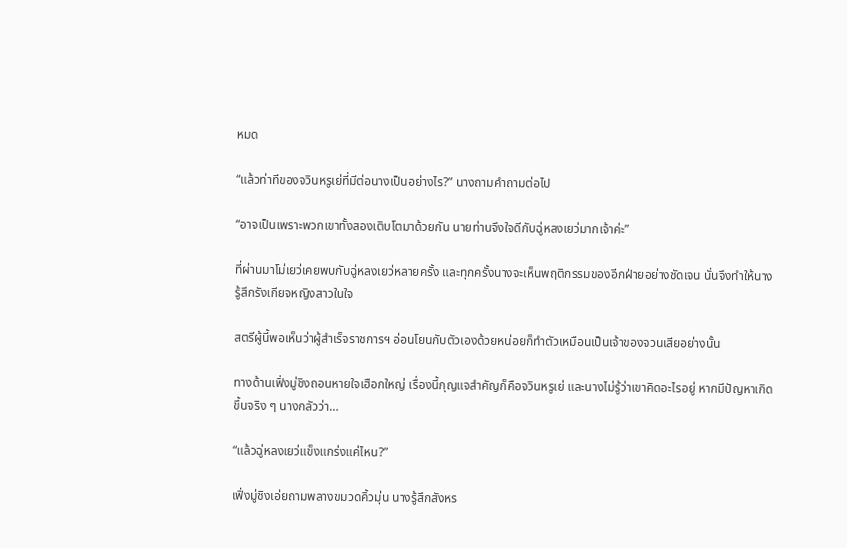หมด

“แล้วท่าทีของจวินหรูเย่ที่มีต่อนางเป็นอย่างไร?” นางถามคำถามต่อไป

“อาจเป็นเพราะพวกเขาทั้งสองเติบโตมาด้วยกัน นายท่านจึงใจดีกับฉู่หลงเยว่มากเจ้าค่ะ”

ที่ผ่านมาโม่เยว่เคยพบกับฉู่หลงเยว่หลายครั้ง และทุกครั้งนางจะเห็นพฤติกรรมของอีกฝ่ายอย่างชัดเจน นั่นจึงทำให้นางรู้สึกรังเกียจหญิงสาวในใจ

สตรีผู้นี้พอเห็นว่าผู้สำเร็จราชการฯ อ่อนโยนกับตัวเองด้วยหน่อยก็ทำตัวเหมือนเป็นเจ้าของจวนเสียอย่างนั้น

ทางด้านเฟิ่งมู่ชิงถอนหายใจเฮือกใหญ่ เรื่องนี้กุญแจสำคัญก็คือจวินหรูเย่ และนางไม่รู้ว่าเขาคิดอะไรอยู่ หากมีปัญหาเกิดขึ้นจริง ๆ นางกลัวว่า…

“แล้วฉู่หลงเยว่แข็งแกร่งแค่ไหน?”

เฟิ่งมู่ชิงเอ่ยถามพลางขมวดคิ้วมุ่น นางรู้สึกสังหร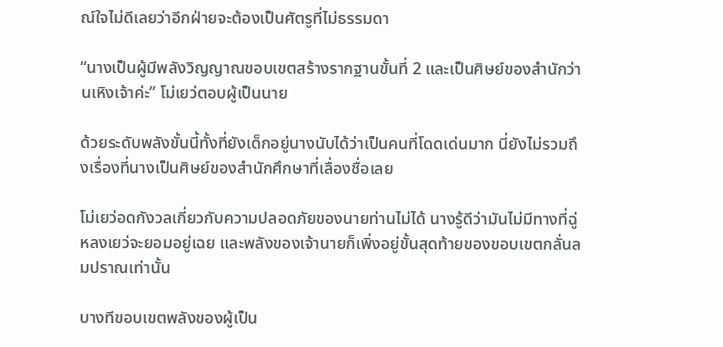ณ์ใจไม่ดีเลยว่าอีกฝ่ายจะต้องเป็นศัตรูที่ไม่ธรรมดา

“นางเป็นผู้มีพลังวิญญาณขอบเขตสร้างรากฐานขั้นที่ 2 และเป็นศิษย์ของสำนักว่านเหิงเจ้าค่ะ” โม่เยว่ตอบผู้เป็นนาย

ด้วยระดับพลังขั้นนี้ทั้งที่ยังเด็กอยู่นางนับได้ว่าเป็นคนที่โดดเด่นมาก นี่ยังไม่รวมถึงเรื่องที่นางเป็นศิษย์ของสำนักศึกษาที่เลื่องชื่อเลย

โม่เยว่อดกังวลเกี่ยวกับความปลอดภัยของนายท่านไม่ได้ นางรู้ดีว่ามันไม่มีทางที่ฉู่หลงเยว่จะยอมอยู่เฉย และพลังของเจ้านายก็เพิ่งอยู่ขั้นสุดท้ายของขอบเขตกลั่นลมปราณเท่านั้น

บางทีขอบเขตพลังของผู้เป็น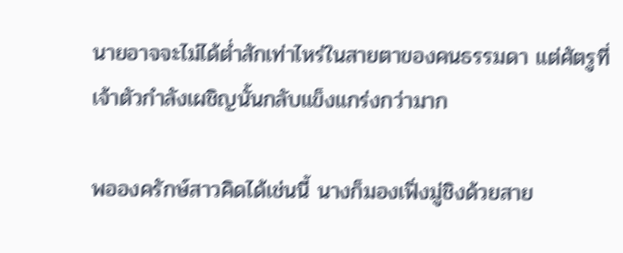นายอาจจะไม่ได้ต่ำสักเท่าไหร่ในสายตาของคนธรรมดา แต่ศัตรูที่เจ้าตัวกำลังเผชิญนั้นกลับแข็งแกร่งกว่ามาก

พอองครักษ์สาวคิดได้เช่นนี้ นางก็มองเฟิ่งมู่ชิงด้วยสาย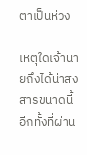ตาเป็นห่วง

เหตุใดเจ้านายถึงได้น่าสงสารขนาดนี้ อีกทั้งที่ผ่าน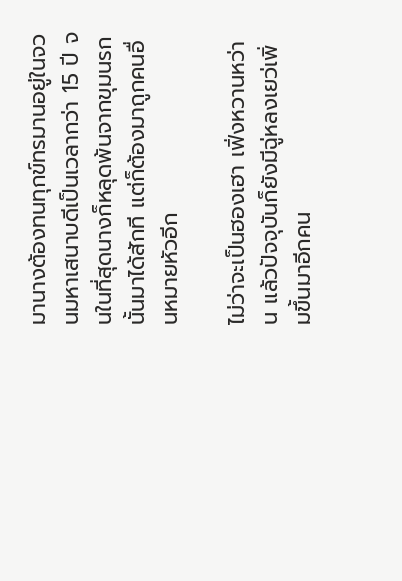มานางต้องทนทุกข์ทรมานอยู่ในจวนมหาเสนาบดีเป็นเวลากว่า 15 ปี จนในที่สุดนางก็หลุดพ้นจากขุมนรกนั้นมาได้สักที แต่ก็ต้องมาถูกคนอื่นหมายหัวอีก

ไม่ว่าจะเป็นฮองเฮา เฟิ่งหวานหว่าน แล้วปัจจุบันก็ยังมีฉู่หลงเยว่เพิ่มขึ้นมาอีกคน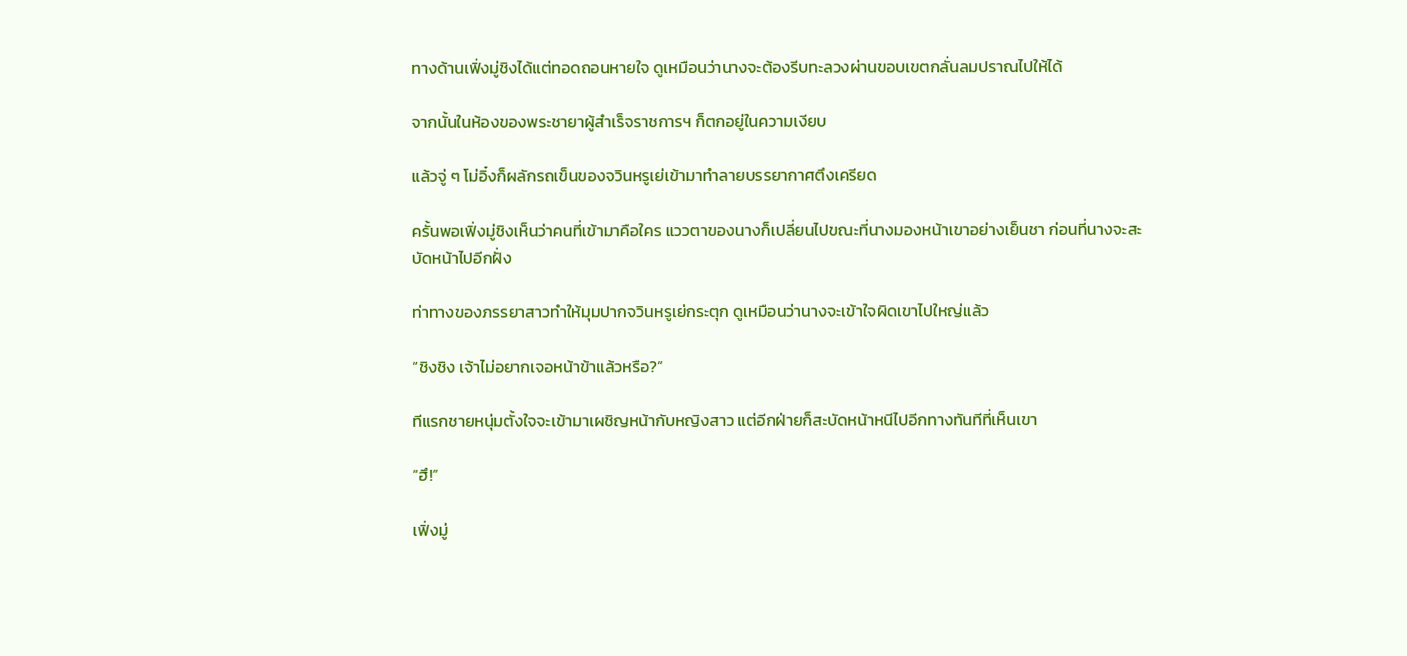ทางด้านเฟิ่งมู่ชิงได้แต่ทอดถอนหายใจ ดูเหมือนว่านางจะต้องรีบทะลวงผ่านขอบเขตกลั่นลมปราณไปให้ได้

จากนั้นในห้องของพระชายาผู้สำเร็จราชการฯ ก็ตกอยู่ในความเงียบ

แล้วจู่ ๆ โม่อิ๋งก็ผลักรถเข็นของจวินหรูเย่เข้ามาทำลายบรรยากาศตึงเครียด

ครั้นพอเฟิ่งมู่ชิงเห็นว่าคนที่เข้ามาคือใคร แววตาของนางก็เปลี่ยนไปขณะที่นางมองหน้าเขาอย่างเย็นชา ก่อนที่นางจะสะบัดหน้าไปอีกฝั่ง

ท่าทางของภรรยาสาวทำให้มุมปากจวินหรูเย่กระตุก ดูเหมือนว่านางจะเข้าใจผิดเขาไปใหญ่แล้ว

“ชิงชิง เจ้าไม่อยากเจอหน้าข้าแล้วหรือ?”

ทีแรกชายหนุ่มตั้งใจจะเข้ามาเผชิญหน้ากับหญิงสาว แต่อีกฝ่ายก็สะบัดหน้าหนีไปอีกทางทันทีที่เห็นเขา

“ฮึ!”

เฟิ่งมู่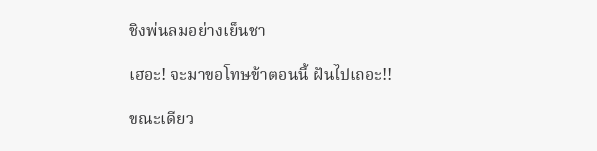ชิงพ่นลมอย่างเย็นชา

เฮอะ! จะมาขอโทษข้าตอนนี้ ฝันไปเถอะ!!

ขณะเดียว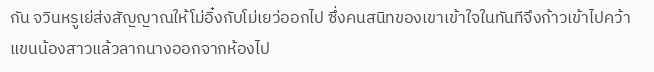กัน จวินหรูเย่ส่งสัญญาณให้โม่อิ๋งกับโม่เยว่ออกไป ซึ่งคนสนิทของเขาเข้าใจในทันทีจึงก้าวเข้าไปคว้าแขนน้องสาวแล้วลากนางออกจากห้องไป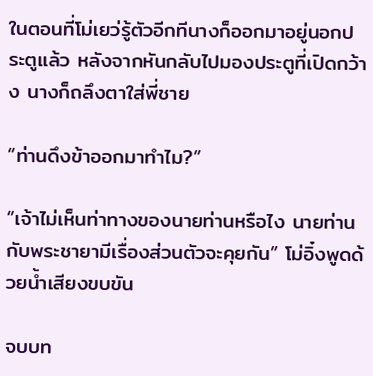ในตอนที่โม่เยว่รู้ตัวอีกทีนางก็ออกมาอยู่นอกประตูแล้ว หลังจากหันกลับไปมองประตูที่เปิดกว้าง นางก็ถลึงตาใส่พี่ชาย

“ท่านดึงข้าออกมาทำไม?”

“เจ้าไม่เห็นท่าทางของนายท่านหรือไง นายท่านกับพระชายามีเรื่องส่วนตัวจะคุยกัน” โม่อิ๋งพูดด้วยน้ำเสียงขบขัน

จบบท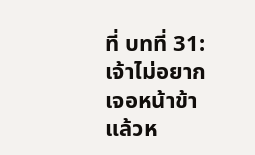ที่ บทที่ 31: เจ้าไม่อยากเจอหน้าข้าแล้วห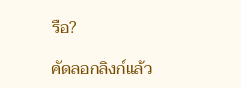รือ?

คัดลอกลิงก์แล้ว